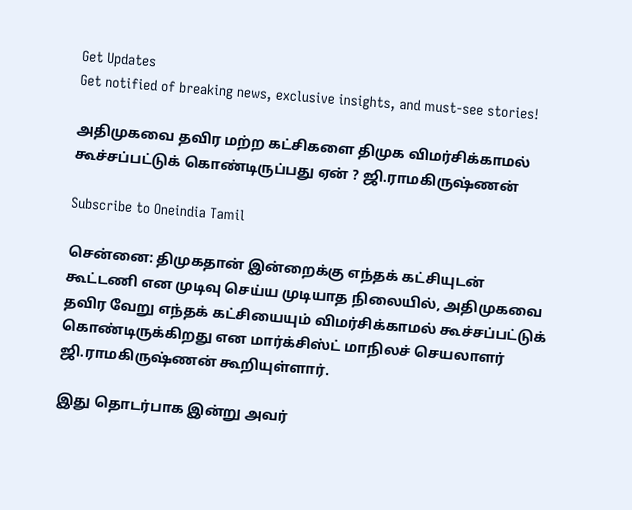Get Updates
Get notified of breaking news, exclusive insights, and must-see stories!

அதிமுகவை தவிர மற்ற கட்சிகளை திமுக விமர்சிக்காமல் கூச்சப்பட்டுக் கொண்டிருப்பது ஏன் ? ஜி.ராமகிருஷ்ணன்

Subscribe to Oneindia Tamil

சென்னை: திமுகதான் இன்றைக்கு எந்தக் கட்சியுடன் கூட்டணி என முடிவு செய்ய முடியாத நிலையில், அதிமுகவை தவிர வேறு எந்தக் கட்சியையும் விமர்சிக்காமல் கூச்சப்பட்டுக் கொண்டிருக்கிறது என மார்க்சிஸ்ட் மாநிலச் செயலாளர் ஜி.ராமகிருஷ்ணன் கூறியுள்ளார்.

இது தொடர்பாக இன்று அவர்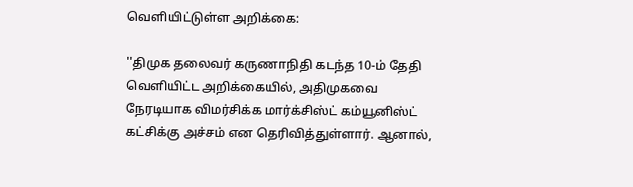வெளியிட்டுள்ள அறிக்கை:

''திமுக தலைவர் கருணாநிதி கடந்த 10-ம் தேதி வெளியிட்ட அறிக்கையில், அதிமுகவை நேரடியாக விமர்சிக்க மார்க்சிஸ்ட் கம்யூனிஸ்ட் கட்சிக்கு அச்சம் என தெரிவித்துள்ளார். ஆனால்,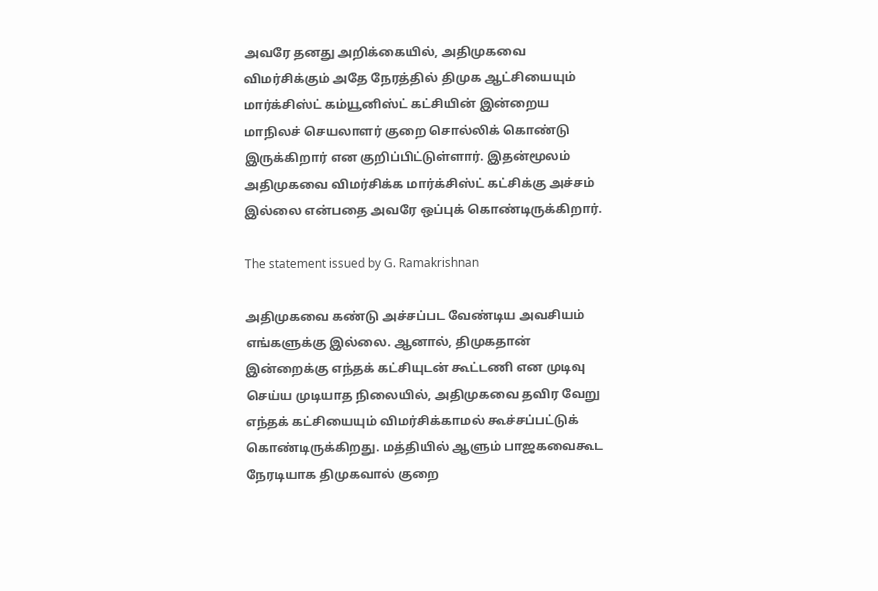அவரே தனது அறிக்கையில், அதிமுகவை விமர்சிக்கும் அதே நேரத்தில் திமுக ஆட்சியையும் மார்க்சிஸ்ட் கம்யூனிஸ்ட் கட்சியின் இன்றைய மாநிலச் செயலாளர் குறை சொல்லிக் கொண்டு இருக்கிறார் என குறிப்பிட்டுள்ளார். இதன்மூலம் அதிமுகவை விமர்சிக்க மார்க்சிஸ்ட் கட்சிக்கு அச்சம் இல்லை என்பதை அவரே ஒப்புக் கொண்டிருக்கிறார்.

The statement issued by G. Ramakrishnan

அதிமுகவை கண்டு அச்சப்பட வேண்டிய அவசியம் எங்களுக்கு இல்லை. ஆனால், திமுகதான் இன்றைக்கு எந்தக் கட்சியுடன் கூட்டணி என முடிவு செய்ய முடியாத நிலையில், அதிமுகவை தவிர வேறு எந்தக் கட்சியையும் விமர்சிக்காமல் கூச்சப்பட்டுக் கொண்டிருக்கிறது. மத்தியில் ஆளும் பாஜகவைகூட நேரடியாக திமுகவால் குறை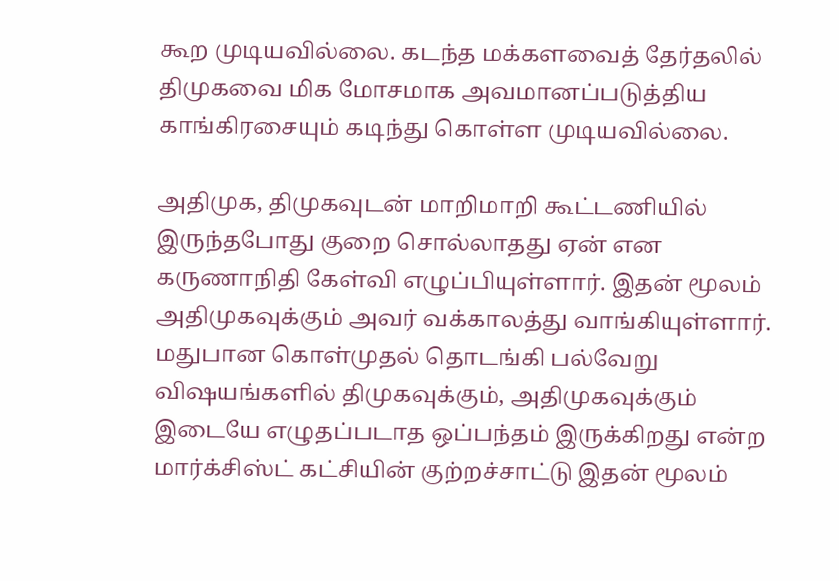கூற முடியவில்லை. கடந்த மக்களவைத் தேர்தலில் திமுகவை மிக மோசமாக அவமானப்படுத்திய காங்கிரசையும் கடிந்து கொள்ள முடியவில்லை.

அதிமுக, திமுகவுடன் மாறிமாறி கூட்டணியில் இருந்தபோது குறை சொல்லாதது ஏன் என கருணாநிதி கேள்வி எழுப்பியுள்ளார். இதன் மூலம் அதிமுகவுக்கும் அவர் வக்காலத்து வாங்கியுள்ளார். மதுபான கொள்முதல் தொடங்கி பல்வேறு விஷயங்களில் திமுகவுக்கும், அதிமுகவுக்கும் இடையே எழுதப்படாத ஒப்பந்தம் இருக்கிறது என்ற மார்க்சிஸ்ட் கட்சியின் குற்றச்சாட்டு இதன் மூலம்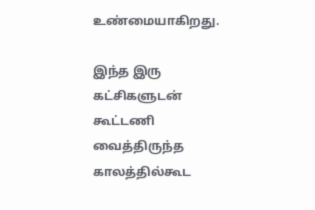உண்மையாகிறது.

இந்த இரு கட்சிகளுடன் கூட்டணி வைத்திருந்த காலத்தில்கூட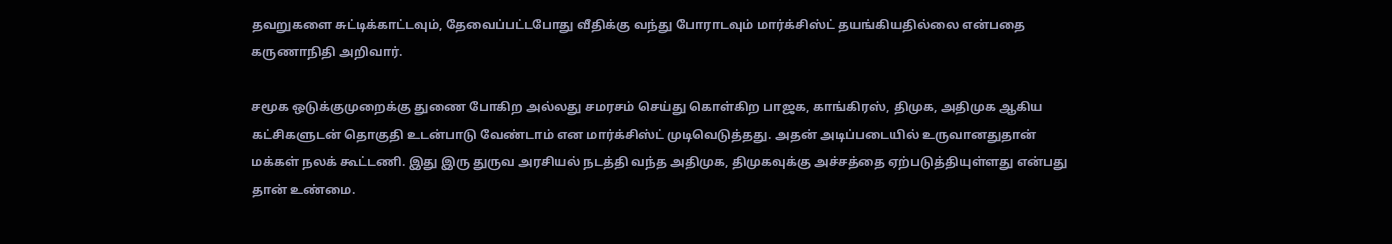தவறுகளை சுட்டிக்காட்டவும், தேவைப்பட்டபோது வீதிக்கு வந்து போராடவும் மார்க்சிஸ்ட் தயங்கியதில்லை என்பதை கருணாநிதி அறிவார்.

சமூக ஒடுக்குமுறைக்கு துணை போகிற அல்லது சமரசம் செய்து கொள்கிற பாஜக, காங்கிரஸ், திமுக, அதிமுக ஆகிய கட்சிகளுடன் தொகுதி உடன்பாடு வேண்டாம் என மார்க்சிஸ்ட் முடிவெடுத்தது. அதன் அடிப்படையில் உருவானதுதான் மக்கள் நலக் கூட்டணி. இது இரு துருவ அரசியல் நடத்தி வந்த அதிமுக, திமுகவுக்கு அச்சத்தை ஏற்படுத்தியுள்ளது என்பது தான் உண்மை.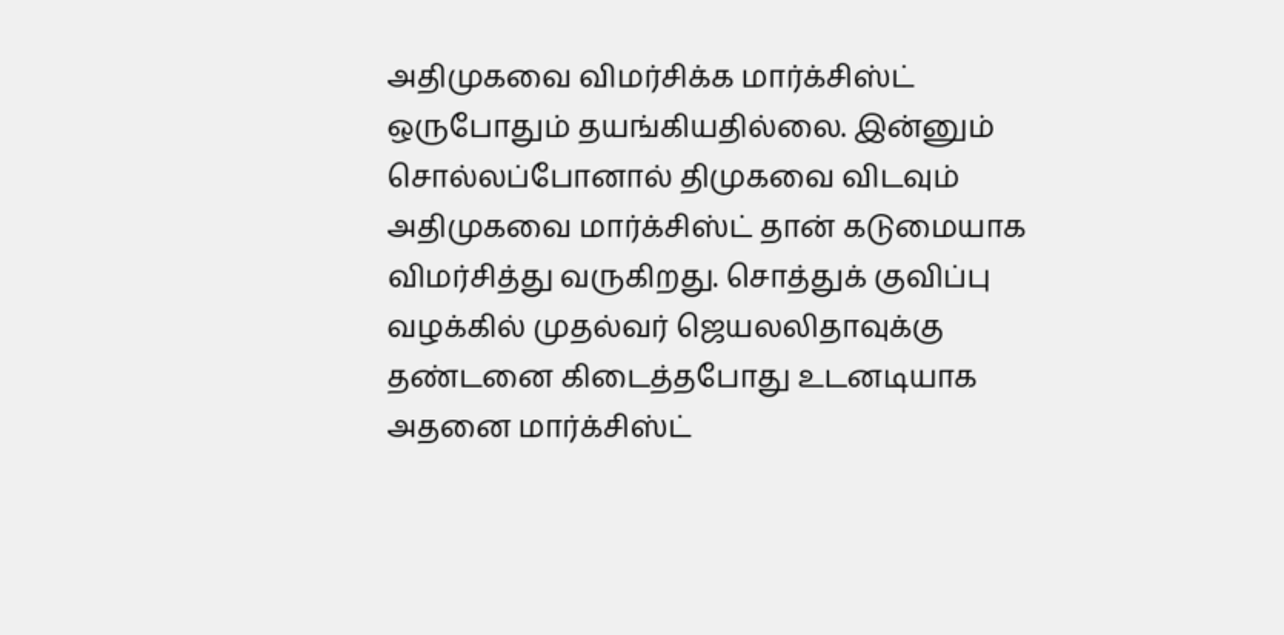அதிமுகவை விமர்சிக்க மார்க்சிஸ்ட் ஒருபோதும் தயங்கியதில்லை. இன்னும் சொல்லப்போனால் திமுகவை விடவும் அதிமுகவை மார்க்சிஸ்ட் தான் கடுமையாக விமர்சித்து வருகிறது. சொத்துக் குவிப்பு வழக்கில் முதல்வர் ஜெயலலிதாவுக்கு தண்டனை கிடைத்தபோது உடனடியாக அதனை மார்க்சிஸ்ட்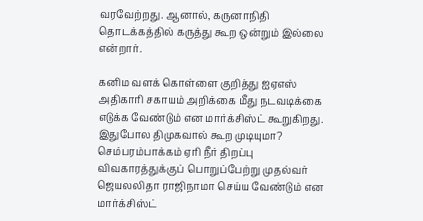வரவேற்றது. ஆனால், கருனாநிதி தொடக்கத்தில் கருத்து கூற ஒன்றும் இல்லை என்றார்.

கனிம வளக் கொள்ளை குறித்து ஐஏஎஸ் அதிகாரி சகாயம் அறிக்கை மீது நடவடிக்கை எடுக்க வேண்டும் என மார்க்சிஸ்ட் கூறுகிறது. இதுபோல திமுகவால் கூற முடியுமா? செம்பரம்பாக்கம் ஏரி நீர் திறப்பு விவகாரத்துக்குப் பொறுப்பேற்று முதல்வர் ஜெயலலிதா ராஜிநாமா செய்ய வேண்டும் என மார்க்சிஸ்ட்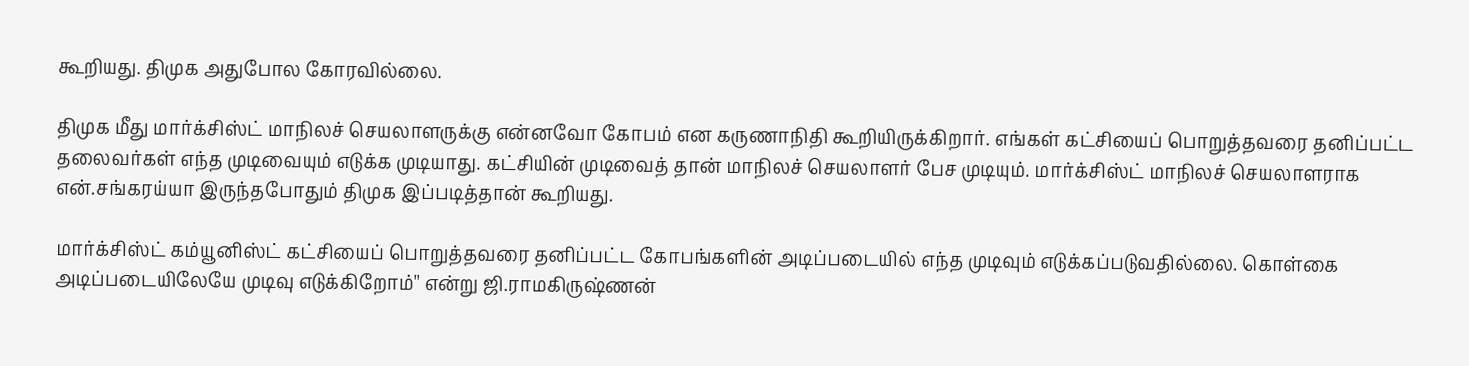கூறியது. திமுக அதுபோல கோரவில்லை.

திமுக மீது மார்க்சிஸ்ட் மாநிலச் செயலாளருக்கு என்னவோ கோபம் என கருணாநிதி கூறியிருக்கிறார். எங்கள் கட்சியைப் பொறுத்தவரை தனிப்பட்ட தலைவர்கள் எந்த முடிவையும் எடுக்க முடியாது. கட்சியின் முடிவைத் தான் மாநிலச் செயலாளர் பேச முடியும். மார்க்சிஸ்ட் மாநிலச் செயலாளராக என்.சங்கரய்யா இருந்தபோதும் திமுக இப்படித்தான் கூறியது.

மார்க்சிஸ்ட் கம்யூனிஸ்ட் கட்சியைப் பொறுத்தவரை தனிப்பட்ட கோபங்களின் அடிப்படையில் எந்த முடிவும் எடுக்கப்படுவதில்லை. கொள்கை அடிப்படையிலேயே முடிவு எடுக்கிறோம்'' என்று ஜி.ராமகிருஷ்ணன்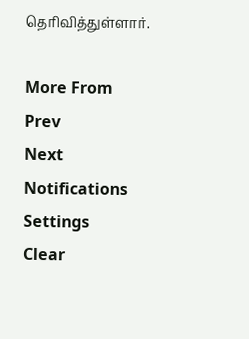தெரிவித்துள்ளார்.

More From
Prev
Next
Notifications
Settings
Clear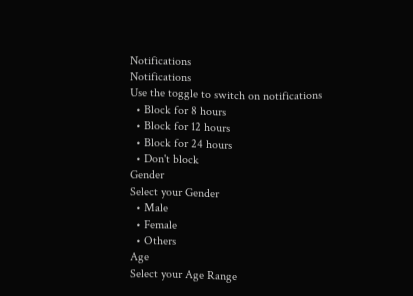Notifications
Notifications
Use the toggle to switch on notifications
  • Block for 8 hours
  • Block for 12 hours
  • Block for 24 hours
  • Don't block
Gender
Select your Gender
  • Male
  • Female
  • Others
Age
Select your Age Range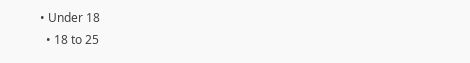• Under 18
  • 18 to 25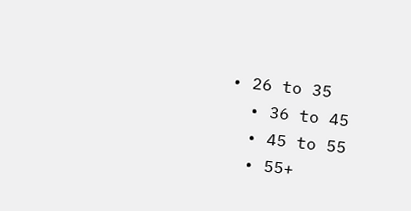• 26 to 35
  • 36 to 45
  • 45 to 55
  • 55+